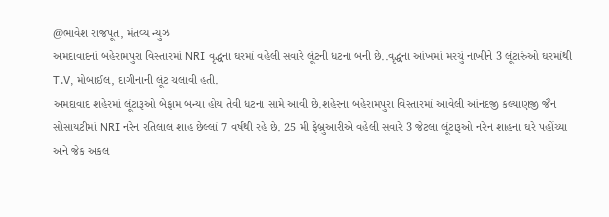@ભાવેશ રાજપૂત, મંતવ્ય ન્યુઝ
અમદાવાદનાં બહેરામપુરા વિસ્તારમાં NRI વૃદ્ધના ઘરમાં વહેલી સવારે લૂંટની ધટના બની છે..વૃદ્ધના આંખમાં મરચું નાખીને 3 લૂંટારુંઓ ઘરમાંથી T.V, મોબાઈલ, દાગીનાની લૂંટ ચલાવી હતી.
અમદાવાદ શહેરમાં લૂંટારૂઓ બેફામ બન્યા હોય તેવી ધટના સામે આવી છે.શહેરના બહેરામપુરા વિસ્તારમાં આવેલી આંનદજી કલ્યાણજી જૈન સોસાયટીમાં NRI નરેન રતિલાલ શાહ છેલ્લાં 7 વર્ષથી રહે છે. 25 મી ફેબ્રુઆરીએ વહેલી સવારે 3 જેટલા લૂંટારૂઓ નરેન શાહના ઘરે પહોંચ્યા અને જેક અકલ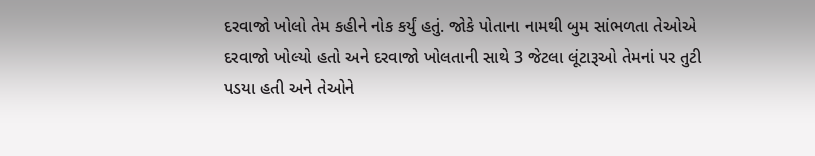દરવાજો ખોલો તેમ કહીને નોક કર્યું હતું. જોકે પોતાના નામથી બુમ સાંભળતા તેઓએ દરવાજો ખોલ્યો હતો અને દરવાજો ખોલતાની સાથે 3 જેટલા લૂંટારૂઓ તેમનાં પર તુટી પડયા હતી અને તેઓને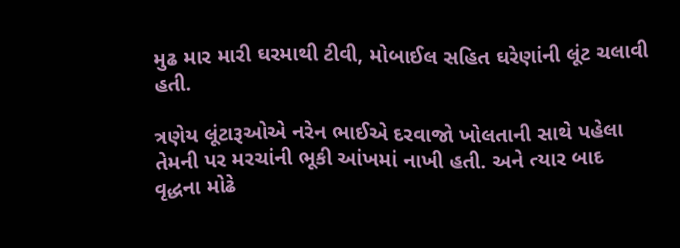મુઢ માર મારી ઘરમાથી ટીવી, મોબાઈલ સહિત ઘરેણાંની લૂંટ ચલાવી હતી.

ત્રણેય લૂંટારૂઓએ નરેન ભાઈએ દરવાજો ખોલતાની સાથે પહેલા તેમની પર મરચાંની ભૂકી આંખમાં નાખી હતી. અને ત્યાર બાદ વૃદ્ધના મોઢે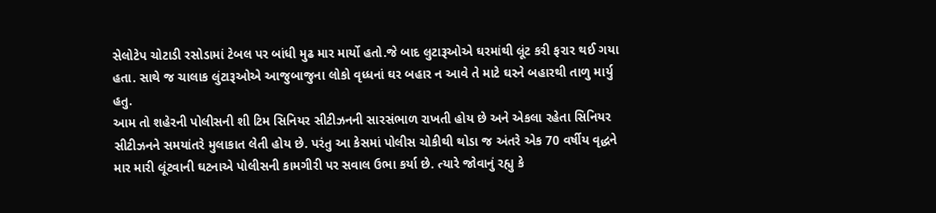સેલોટેપ ચોટાડી રસોડામાં ટેબલ પર બાંધી મુઢ માર માર્યો હતો.જે બાદ લુટારૂઓએ ઘરમાંથી લૂંટ કરી ફરાર થઈ ગયા હતા. સાથે જ ચાલાક લુંટારૂઓએ આજુબાજુના લોકો વૃધ્ધનાં ઘર બહાર ન આવે તે માટે ઘરને બહારથી તાળુ માર્યુ હતુ.
આમ તો શહેરની પોલીસની શી ટિમ સિનિયર સીટીઝનની સારસંભાળ રાખતી હોય છે અને એકલા રહેતા સિનિયર સીટીઝનને સમયાંતરે મુલાકાત લેતી હોય છે. પરંતુ આ કેસમાં પોલીસ ચોકીથી થોડા જ અંતરે એક 70 વર્ષીય વૃદ્ધને માર મારી લૂંટવાની ઘટનાએ પોલીસની કામગીરી પર સવાલ ઉભા કર્યા છે. ત્યારે જોવાનું રહ્યુ કે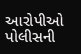આરોપીઓ પોલીસની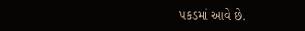પકડમાં આવે છે.